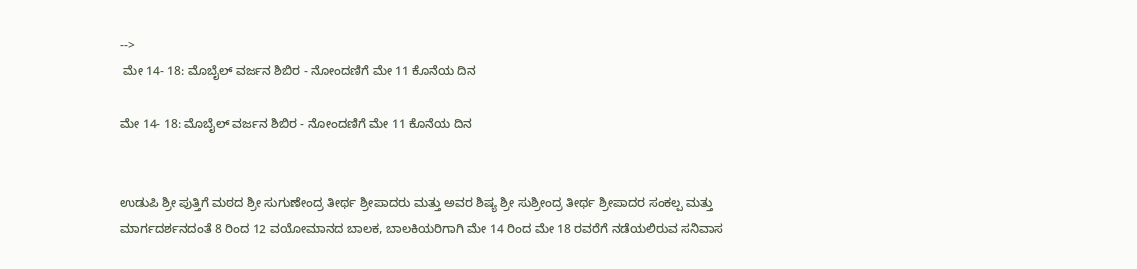-->
 ಮೇ 14- 18: ಮೊಬೈಲ್ ವರ್ಜನ ಶಿಬಿರ - ನೋಂದಣಿಗೆ ಮೇ 11 ಕೊನೆಯ ದಿನ

ಮೇ 14- 18: ಮೊಬೈಲ್ ವರ್ಜನ ಶಿಬಿರ - ನೋಂದಣಿಗೆ ಮೇ 11 ಕೊನೆಯ ದಿನ


ಉಡುಪಿ ಶ್ರೀ ಪುತ್ತಿಗೆ ಮಠದ ಶ್ರೀ ಸುಗುಣೇಂದ್ರ ತೀರ್ಥ ಶ್ರೀಪಾದರು ಮತ್ತು ಅವರ ಶಿಷ್ಯ ಶ್ರೀ ಸುಶ್ರೀಂದ್ರ ತೀರ್ಥ ಶ್ರೀಪಾದರ ಸಂಕಲ್ಪ ಮತ್ತು ಮಾರ್ಗದರ್ಶನದಂತೆ 8 ರಿಂದ 12 ವಯೋಮಾನದ ಬಾಲಕ, ಬಾಲಕಿಯರಿಗಾಗಿ ಮೇ 14 ರಿಂದ ಮೇ 18 ರವರೆಗೆ ನಡೆಯಲಿರುವ ಸನಿವಾಸ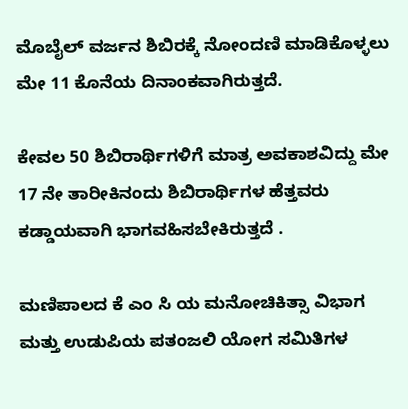ಮೊಬೈಲ್ ವರ್ಜನ ಶಿಬಿರಕ್ಕೆ ನೋಂದಣಿ ಮಾಡಿಕೊಳ್ಳಲು ಮೇ 11 ಕೊನೆಯ ದಿನಾಂಕವಾಗಿರುತ್ತದೆ.

ಕೇವಲ 50 ಶಿಬಿರಾರ್ಥಿಗಳಿಗೆ ಮಾತ್ರ ಅವಕಾಶವಿದ್ದು ಮೇ 17 ನೇ ತಾರೀಕಿನಂದು ಶಿಬಿರಾರ್ಥಿಗಳ ಹೆತ್ತವರು ಕಡ್ಡಾಯವಾಗಿ ಭಾಗವಹಿಸಬೇಕಿರುತ್ತದೆ .

ಮಣಿಪಾಲದ ಕೆ ಎಂ ಸಿ ಯ ಮನೋಚಿಕಿತ್ಸಾ ವಿಭಾಗ ಮತ್ತು ಉಡುಪಿಯ ಪತಂಜಲಿ ಯೋಗ ಸಮಿತಿಗಳ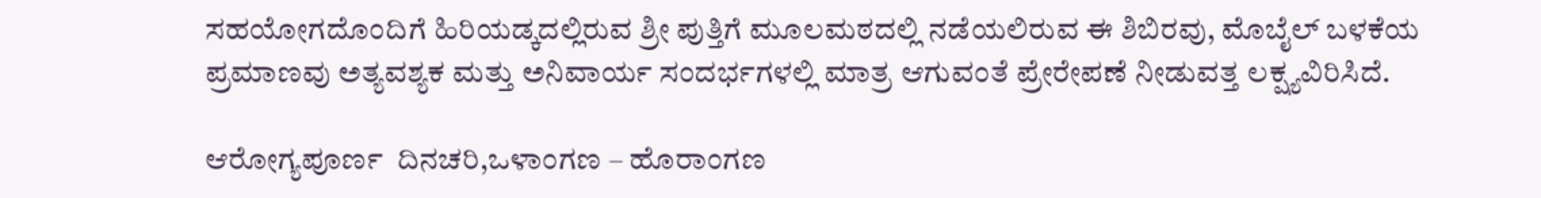ಸಹಯೋಗದೊಂದಿಗೆ ಹಿರಿಯಡ್ಕದಲ್ಲಿರುವ ಶ್ರೀ ಪುತ್ತಿಗೆ ಮೂಲಮಠದಲ್ಲಿ ನಡೆಯಲಿರುವ ಈ ಶಿಬಿರವು, ಮೊಬೈಲ್ ಬಳಕೆಯ ಪ್ರಮಾಣವು ಅತ್ಯವಶ್ಯಕ ಮತ್ತು ಅನಿವಾರ್ಯ ಸಂದರ್ಭಗಳಲ್ಲಿ ಮಾತ್ರ ಆಗುವಂತೆ ಪ್ರೇರೇಪಣೆ ನೀಡುವತ್ತ ಲಕ್ಷ್ಯವಿರಿಸಿದೆ.

ಆರೋಗ್ಯಪೂರ್ಣ  ದಿನಚರಿ,ಒಳಾಂಗಣ – ಹೊರಾಂಗಣ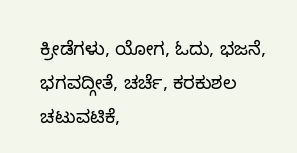ಕ್ರೀಡೆಗಳು, ಯೋಗ, ಓದು, ಭಜನೆ, ಭಗವದ್ಗೀತೆ, ಚರ್ಚೆ, ಕರಕುಶಲ ಚಟುವಟಿಕೆ,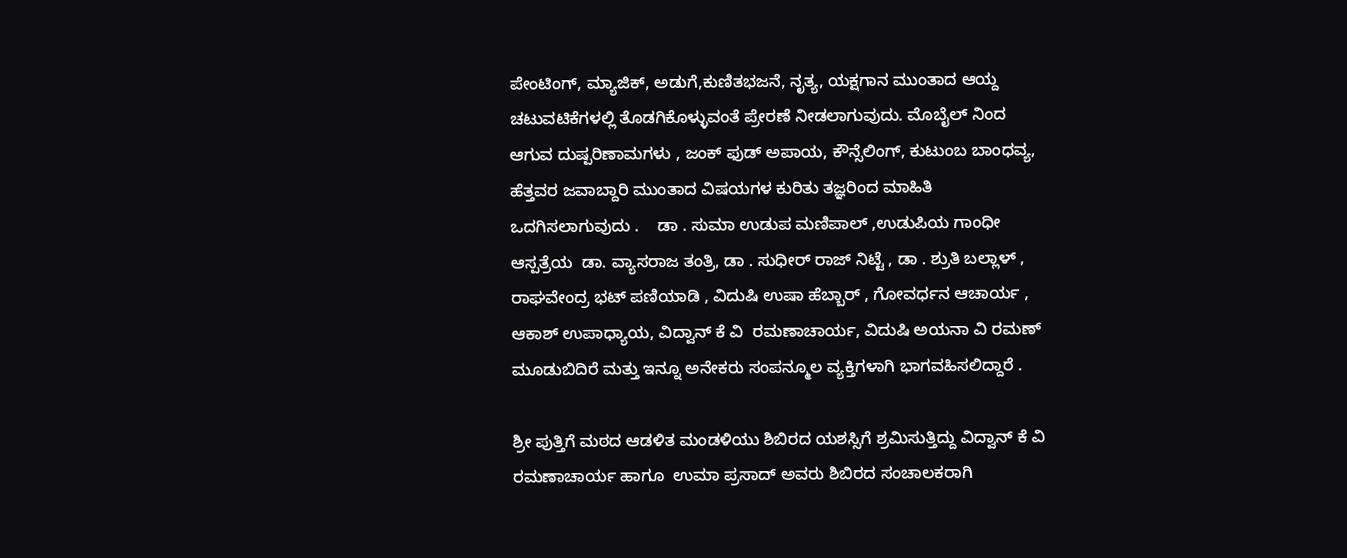ಪೇಂಟಿಂಗ್, ಮ್ಯಾಜಿಕ್, ಅಡುಗೆ,ಕುಣಿತಭಜನೆ, ನೃತ್ಯ, ಯಕ್ಷಗಾನ ಮುಂತಾದ ಆಯ್ದ ಚಟುವಟಿಕೆಗಳಲ್ಲಿ ತೊಡಗಿಕೊಳ್ಳುವಂತೆ ಪ್ರೇರಣೆ ನೀಡಲಾಗುವುದು. ಮೊಬೈಲ್ ನಿಂದ  ಆಗುವ ದುಷ್ಪರಿಣಾಮಗಳು , ಜಂಕ್ ಫುಡ್ ಅಪಾಯ, ಕೌನ್ಸೆಲಿಂಗ್, ಕುಟುಂಬ ಬಾಂಧವ್ಯ,  ಹೆತ್ತವರ ಜವಾಬ್ದಾರಿ ಮುಂತಾದ ವಿಷಯಗಳ ಕುರಿತು ತಜ್ಞರಿಂದ ಮಾಹಿತಿ ಒದಗಿಸಲಾಗುವುದು .    ಡಾ . ಸುಮಾ ಉಡುಪ ಮಣಿಪಾಲ್ ,ಉಡುಪಿಯ ಗಾಂಧೀ ಆಸ್ಪತ್ರೆಯ  ಡಾ. ವ್ಯಾಸರಾಜ ತಂತ್ರಿ, ಡಾ . ಸುಧೀರ್ ರಾಜ್ ನಿಟ್ಟೆ , ಡಾ . ಶ್ರುತಿ ಬಲ್ಲಾಳ್ , ರಾಘವೇಂದ್ರ ಭಟ್ ಪಣಿಯಾಡಿ , ವಿದುಷಿ ಉಷಾ ಹೆಬ್ಬಾರ್ , ಗೋವರ್ಧನ ಆಚಾರ್ಯ , ಆಕಾಶ್ ಉಪಾಧ್ಯಾಯ, ವಿದ್ವಾನ್ ಕೆ ವಿ  ರಮಣಾಚಾರ್ಯ, ವಿದುಷಿ ಅಯನಾ ವಿ ರಮಣ್ ಮೂಡುಬಿದಿರೆ ಮತ್ತು ಇನ್ನೂ ಅನೇಕರು ಸಂಪನ್ಮೂಲ ವ್ಯಕ್ತಿಗಳಾಗಿ ಭಾಗವಹಿಸಲಿದ್ದಾರೆ .

ಶ್ರೀ ಪುತ್ತಿಗೆ ಮಠದ ಆಡಳಿತ ಮಂಡಳಿಯು ಶಿಬಿರದ ಯಶಸ್ಸಿಗೆ ಶ್ರಮಿಸುತ್ತಿದ್ದು ವಿದ್ವಾನ್ ಕೆ ವಿ  ರಮಣಾಚಾರ್ಯ ಹಾಗೂ  ಉಮಾ ಪ್ರಸಾದ್ ಅವರು ಶಿಬಿರದ ಸಂಚಾಲಕರಾಗಿ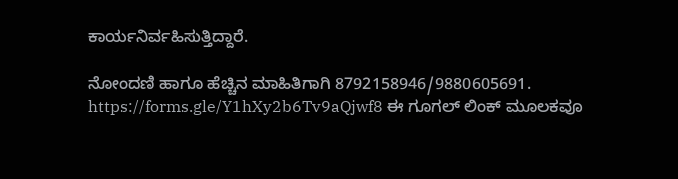ಕಾರ್ಯನಿರ್ವಹಿಸುತ್ತಿದ್ದಾರೆ.

ನೋಂದಣಿ ಹಾಗೂ ಹೆಚ್ಚಿನ ಮಾಹಿತಿಗಾಗಿ 8792158946/9880605691. https://forms.gle/Y1hXy2b6Tv9aQjwf8 ಈ ಗೂಗಲ್ ಲಿಂಕ್ ಮೂಲಕವೂ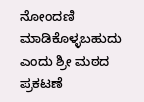ನೋಂದಣಿ ಮಾಡಿಕೊಳ್ಳಬಹುದು ಎಂದು ಶ್ರೀ ಮಠದ ಪ್ರಕಟಣೆ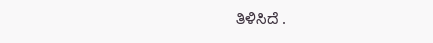ತಿಳಿಸಿದೆ .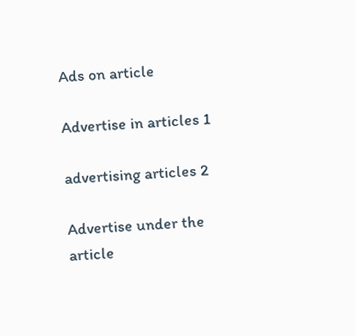Ads on article

Advertise in articles 1

advertising articles 2

Advertise under the article